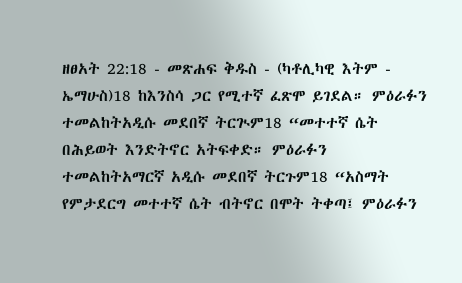ዘፀአት 22:18 - መጽሐፍ ቅዱስ - (ካቶሊካዊ እትም - ኤማሁስ)18 ከእንስሳ ጋር የሚተኛ ፈጽሞ ይገደል። ምዕራፉን ተመልከትአዲሱ መደበኛ ትርጒም18 “መተተኛ ሴት በሕይወት እንድትኖር አትፍቀድ። ምዕራፉን ተመልከትአማርኛ አዲሱ መደበኛ ትርጉም18 “አስማት የምታደርግ መተተኛ ሴት ብትኖር በሞት ትቀጣ፤ ምዕራፉን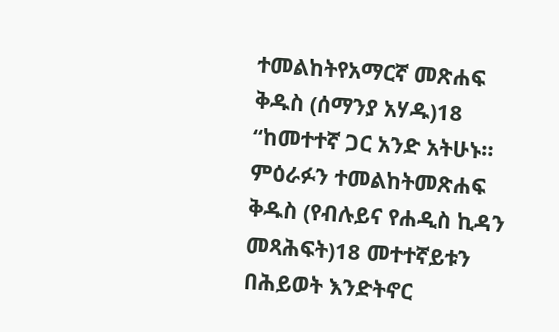ተመልከትየአማርኛ መጽሐፍ ቅዱስ (ሰማንያ አሃዱ)18 “ከመተተኛ ጋር አንድ አትሁኑ። ምዕራፉን ተመልከትመጽሐፍ ቅዱስ (የብሉይና የሐዲስ ኪዳን መጻሕፍት)18 መተተኛይቱን በሕይወት እንድትኖር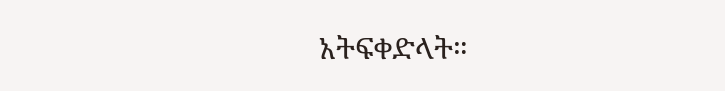አትፍቀድላት።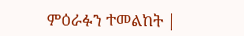ምዕራፉን ተመልከት |